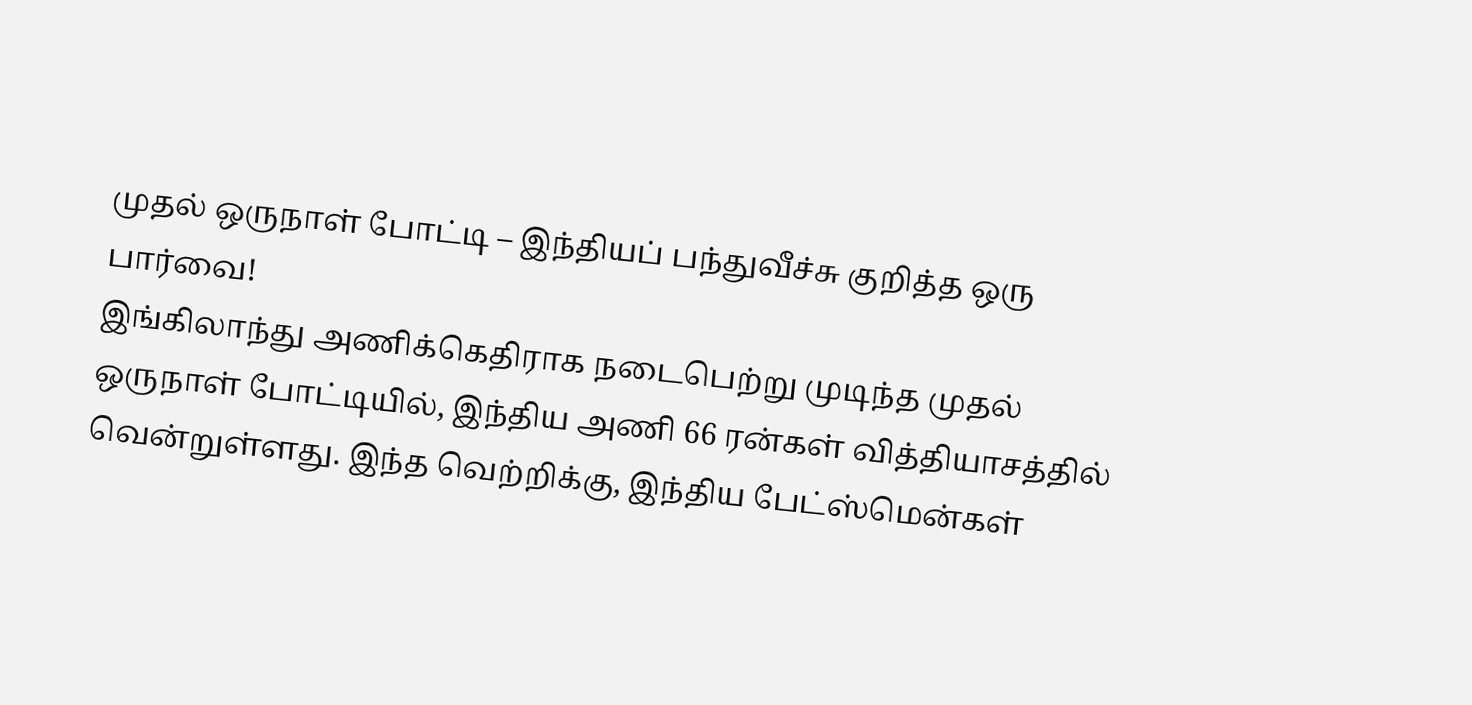முதல் ஒருநாள் போட்டி – இந்தியப் பந்துவீச்சு குறித்த ஒரு பார்வை!
இங்கிலாந்து அணிக்கெதிராக நடைபெற்று முடிந்த முதல் ஒருநாள் போட்டியில், இந்திய அணி 66 ரன்கள் வித்தியாசத்தில் வென்றுள்ளது. இந்த வெற்றிக்கு, இந்திய பேட்ஸ்மென்கள்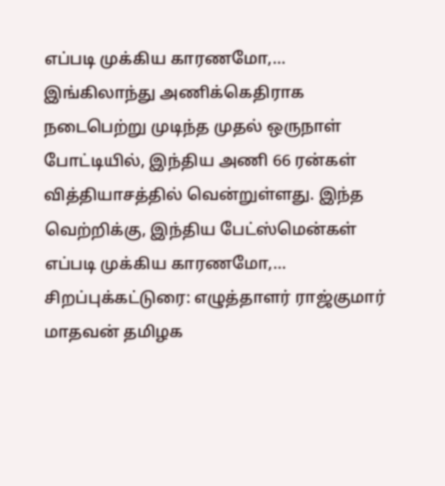எப்படி முக்கிய காரணமோ,…
இங்கிலாந்து அணிக்கெதிராக நடைபெற்று முடிந்த முதல் ஒருநாள் போட்டியில், இந்திய அணி 66 ரன்கள் வித்தியாசத்தில் வென்றுள்ளது. இந்த வெற்றிக்கு, இந்திய பேட்ஸ்மென்கள் எப்படி முக்கிய காரணமோ,…
சிறப்புக்கட்டுரை: எழுத்தாளர் ராஜ்குமார் மாதவன் தமிழக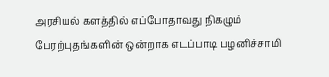அரசியல் களத்தில் எப்போதாவது நிகழும் பேரற்புதங்களின் ஒன்றாக எடப்பாடி பழனிச்சாமி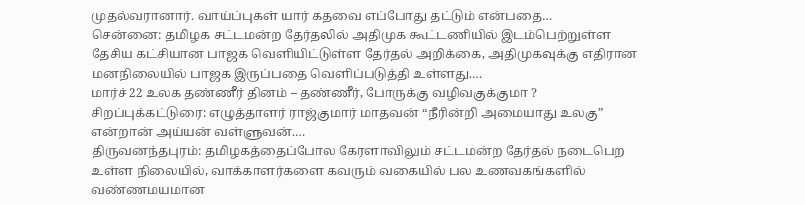முதல்வரானார். வாய்ப்புகள் யார் கதவை எப்போது தட்டும் என்பதை…
சென்னை: தமிழக சட்டமன்ற தேர்தலில் அதிமுக கூட்டணியில் இடம்பெற்றுள்ள தேசிய கட்சியான பாஜக வெளியிட்டுள்ள தேர்தல் அறிக்கை, அதிமுகவுக்கு எதிரான மனநிலையில் பாஜக இருப்பதை வெளிப்படுத்தி உள்ளது.…
மார்ச் 22 உலக தண்ணீர் தினம் – தண்ணீர், போருக்கு வழிவகுக்குமா ? சிறப்புக்கட்டுரை: எழுத்தாளர் ராஜ்குமார் மாதவன் “நீரின்றி அமையாது உலகு” என்றான் அய்யன் வள்ளுவன்.…
திருவனந்தபுரம்: தமிழகத்தைப்போல கேரளாவிலும் சட்டமன்ற தேர்தல் நடைபெற உள்ள நிலையில், வாக்காளர்களை கவரும் வகையில் பல உணவகங்களில் வண்ணமயமான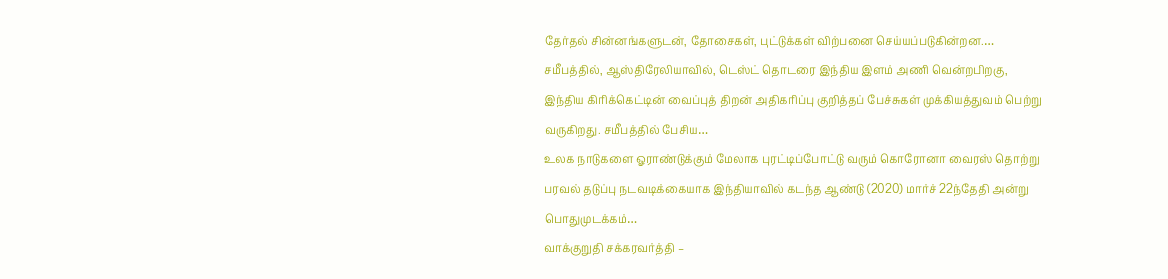தேர்தல் சின்னங்களுடன், தோசைகள், புட்டுக்கள் விற்பனை செய்யப்படுகின்றன.…
சமீபத்தில், ஆஸ்திரேலியாவில், டெஸ்ட் தொடரை இந்திய இளம் அணி வென்றபிறகு, இந்திய கிரிக்கெட்டின் வைப்புத் திறன் அதிகரிப்பு குறித்தப் பேச்சுகள் முக்கியத்துவம் பெற்று வருகிறது. சமீபத்தில் பேசிய…
உலக நாடுகளை ஓராண்டுக்கும் மேலாக புரட்டிப்போட்டு வரும் கொரோனா வைரஸ் தொற்று பரவல் தடுப்பு நடவடிக்கையாக இந்தியாவில் கடந்த ஆண்டு (2020) மார்ச் 22ந்தேதி அன்று பொதுமுடக்கம்…
வாக்குறுதி சக்கரவர்த்தி –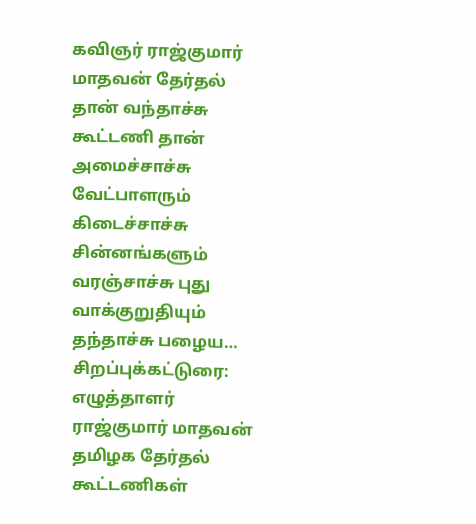கவிஞர் ராஜ்குமார் மாதவன் தேர்தல் தான் வந்தாச்சு கூட்டணி தான் அமைச்சாச்சு வேட்பாளரும் கிடைச்சாச்சு சின்னங்களும் வரஞ்சாச்சு புது வாக்குறுதியும் தந்தாச்சு பழைய…
சிறப்புக்கட்டுரை: எழுத்தாளர் ராஜ்குமார் மாதவன் தமிழக தேர்தல் கூட்டணிகள்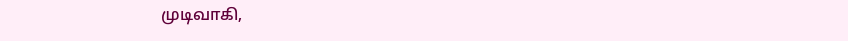முடிவாகி,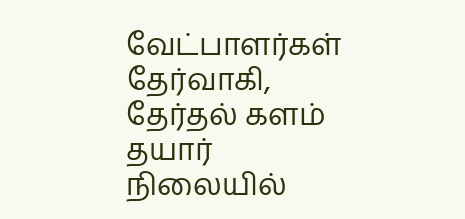வேட்பாளர்கள் தேர்வாகி, தேர்தல் களம் தயார் நிலையில்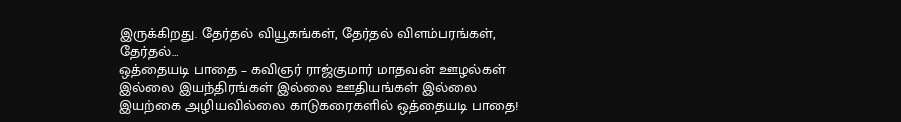இருக்கிறது. தேர்தல் வியூகங்கள், தேர்தல் விளம்பரங்கள், தேர்தல்…
ஒத்தையடி பாதை – கவிஞர் ராஜ்குமார் மாதவன் ஊழல்கள் இல்லை இயந்திரங்கள் இல்லை ஊதியங்கள் இல்லை இயற்கை அழியவில்லை காடுகரைகளில் ஒத்தையடி பாதை!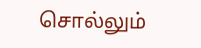சொல்லும்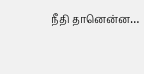நீதி தானென்ன…